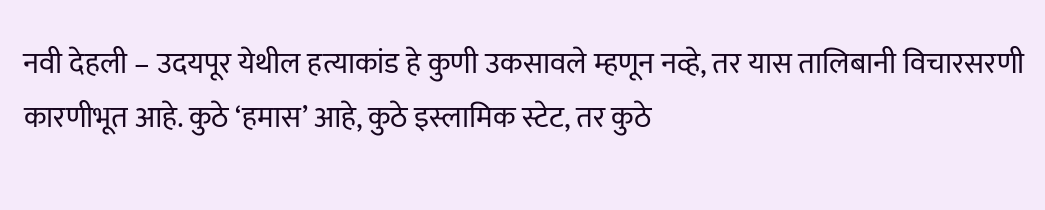नवी देहली – उदयपूर येथील हत्याकांड हे कुणी उकसावले म्हणून नव्हे, तर यास तालिबानी विचारसरणी कारणीभूत आहे. कुठे ‘हमास’ आहे, कुठे इस्लामिक स्टेट, तर कुठे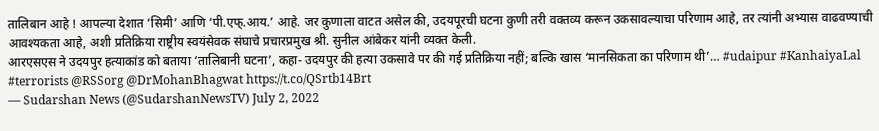तालिबान आहे ! आपल्या देशात ‘सिमी’ आणि ‘पी.एफ्.आय.’ आहे. जर कुणाला वाटत असेल की, उदयपूरची घटना कुणी तरी वक्तव्य करून उकसावल्याचा परिणाम आहे, तर त्यांनी अभ्यास वाढवण्याची आवश्यकता आहे, अशी प्रतिक्रिया राष्ट्रीय स्वयंसेवक संघाचे प्रचारप्रमुख श्री. सुनील आंबेकर यांनी व्यक्त केली.
आरएसएस ने उदयपुर हत्याकांड को बताया ‘तालिबानी घटना’, कहा- उदयपुर की हत्या उकसावे पर की गई प्रतिक्रिया नहीं; बल्कि खास ‘मानसिकता का परिणाम थी’… #udaipur #KanhaiyaLal #terrorists @RSSorg @DrMohanBhagwat https://t.co/QSrtb14Brt
— Sudarshan News (@SudarshanNewsTV) July 2, 2022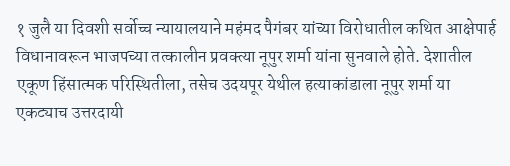१ जुलै या दिवशी सर्वोच्च न्यायालयाने महंमद पैगंबर यांच्या विरोधातील कथित आक्षेपार्ह विधानावरून भाजपच्या तत्कालीन प्रवक्त्या नूपुर शर्मा यांना सुनवाले होते. देशातील एकूण हिंसात्मक परिस्थितीला, तसेच उदयपूर येथील हत्याकांडाला नूपुर शर्मा या एकट्याच उत्तरदायी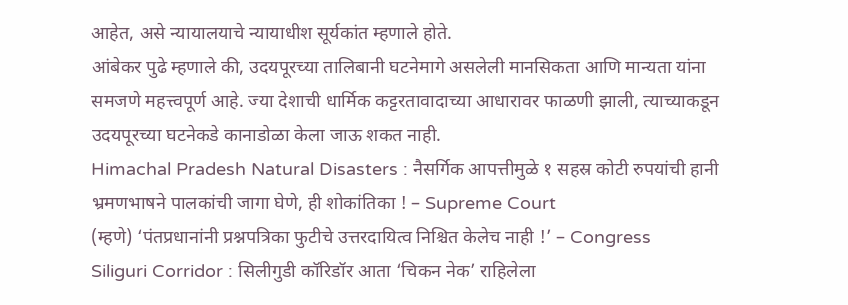आहेत, असे न्यायालयाचे न्यायाधीश सूर्यकांत म्हणाले होते.
आंबेकर पुढे म्हणाले की, उदयपूरच्या तालिबानी घटनेमागे असलेली मानसिकता आणि मान्यता यांना समजणे महत्त्वपूर्ण आहे. ज्या देशाची धार्मिक कट्टरतावादाच्या आधारावर फाळणी झाली, त्याच्याकडून उदयपूरच्या घटनेकडे कानाडोळा केला जाऊ शकत नाही.
Himachal Pradesh Natural Disasters : नैसर्गिक आपत्तीमुळे १ सहस्र कोटी रुपयांची हानी
भ्रमणभाषने पालकांची जागा घेणे, ही शोकांतिका ! – Supreme Court
(म्हणे) ‘पंतप्रधानांनी प्रश्नपत्रिका फुटीचे उत्तरदायित्व निश्चित केलेच नाही !’ – Congress
Siliguri Corridor : सिलीगुडी कॉरिडॉर आता ‘चिकन नेक’ राहिलेला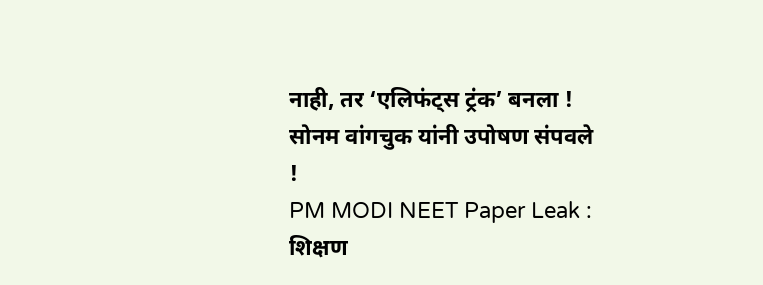नाही, तर ‘एलिफंट्स ट्रंक’ बनला !
सोनम वांगचुक यांनी उपोषण संपवले !
PM MODI NEET Paper Leak : शिक्षण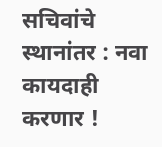सचिवांचे स्थानांतर : नवा कायदाही करणार !